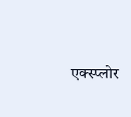एक्स्प्लोर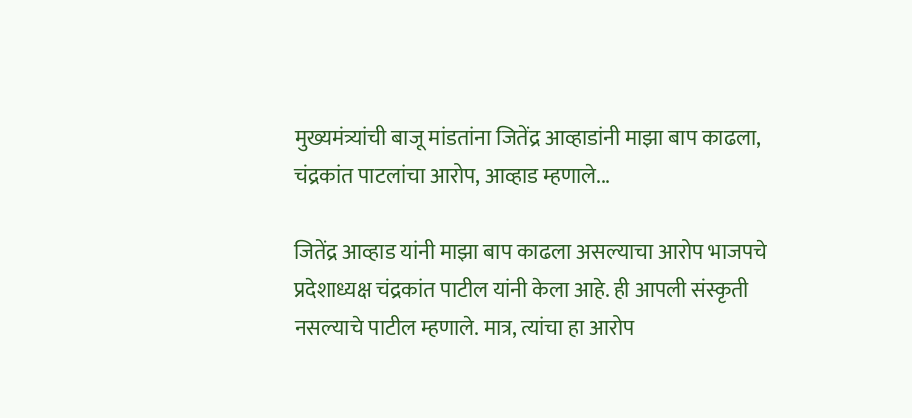मुख्यमंत्र्यांची बाजू मांडतांना जितेंद्र आव्हाडांनी माझा बाप काढला, चंद्रकांत पाटलांचा आरोप, आव्हाड म्हणाले...

जितेंद्र आव्हाड यांनी माझा बाप काढला असल्याचा आरोप भाजपचे प्रदेशाध्यक्ष चंद्रकांत पाटील यांनी केला आहे. ही आपली संस्कृती नसल्याचे पाटील म्हणाले. मात्र, त्यांचा हा आरोप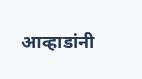आव्हाडांनी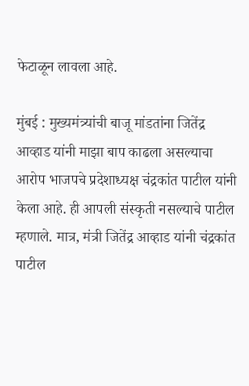फेटाळून लावला आहे.

मुंबई : मुख्यमंत्र्यांची बाजू मांडतांना जितेंद्र आव्हाड यांनी माझा बाप काढला असल्याचा आरोप भाजपचे प्रदेशाध्यक्ष चंद्रकांत पाटील यांनी केला आहे. ही आपली संस्कृती नसल्याचे पाटील म्हणाले. मात्र, मंत्री जितेंद्र आव्हाड यांनी चंद्रकांत पाटील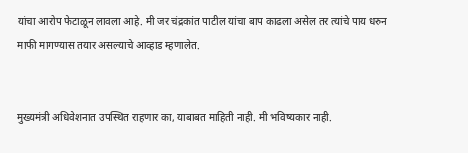यांचा आरोप फेटाळून लावला आहे. मी जर चंद्रकांत पाटील यांचा बाप काढला असेल तर त्यांचे पाय धरुन माफी मागण्यास तयार असल्याचे आव्हाड म्हणालेत.


मुख्यमंत्री अधिवेशनात उपस्थित राहणार का, याबाबत माहिती नाही. मी भविष्यकार नाही.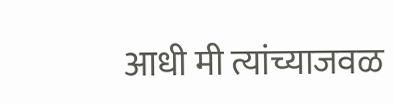आधी मी त्यांच्याजवळ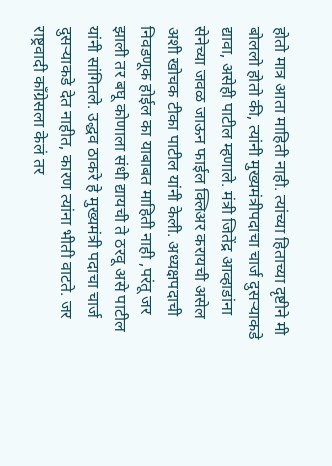होतो मात्र आता माहिती नाही. त्यांच्या हिताच्या दृष्टीने मी बोललो होतो की, त्यांनी मुख्यमंत्रीपदाचा चार्ज दुसऱ्याकडे द्यावा, असेही पाटील म्हणाले. मंत्री जितेंद्र आव्हाडांना  सेनेच्या जवळ जाऊन फाईल क्लिअर करायची असेल अशी खोचक टीका पाटील यांनी केली. अध्यक्षपदाची निवडणूक होईल का याबाबत माहिती नाही ,परंतू जर झाली तर बघू कोणाला संधी द्यायची ते ठरवू असे पाटील यांनी सांगितले. उद्धव ठाकरे हे मुख्यमंत्री पदाचा चार्ज दुसऱ्याकडे देत नाहीत, कारण त्यांना भीती वाटते. जर राष्ट्रवादी काँग्रेसला केलं तर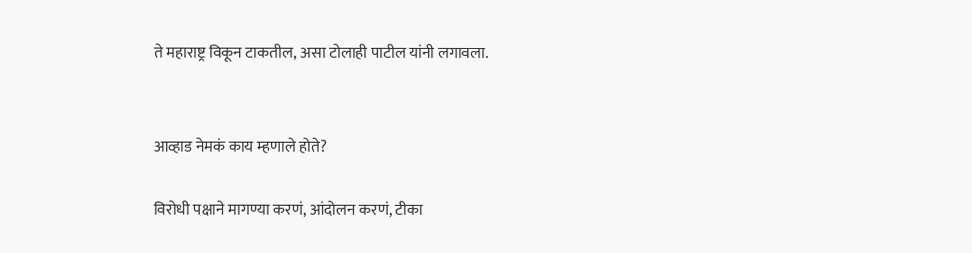ते महाराष्ट्र विकून टाकतील, असा टोलाही पाटील यांनी लगावला.


आव्हाड नेमकं काय म्हणाले होते?

विरोधी पक्षाने मागण्या करणं, आंदोलन करणं, टीका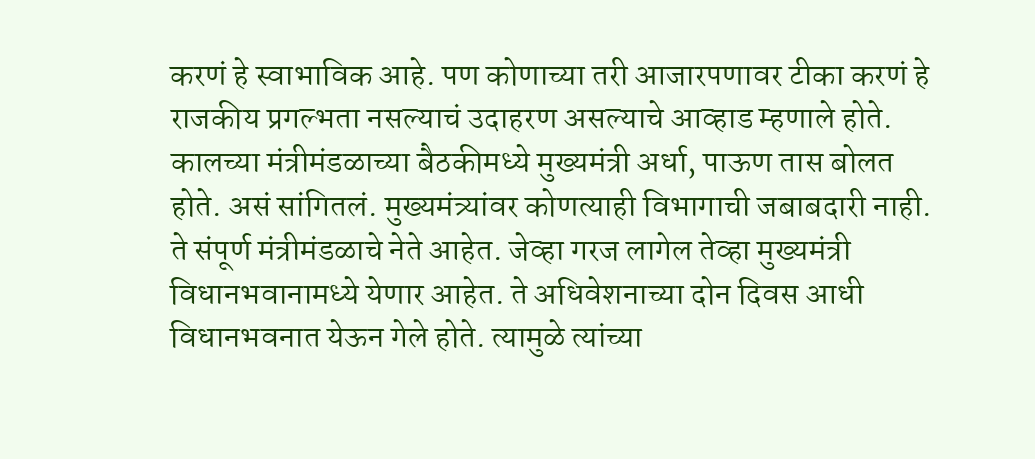करणं हे स्वाभाविक आहे. पण कोणाच्या तरी आजारपणावर टीका करणं हे राजकीय प्रगल्भता नसल्याचं उदाहरण असल्याचे आव्हाड म्हणाले होते. कालच्या मंत्रीमंडळाच्या बैठकीमध्ये मुख्यमंत्री अर्धा, पाऊण तास बोलत होते. असं सांगितलं. मुख्यमंत्र्यांवर कोणत्याही विभागाची जबाबदारी नाही. ते संपूर्ण मंत्रीमंडळाचे नेते आहेत. जेव्हा गरज लागेल तेव्हा मुख्यमंत्री विधानभवानामध्ये येणार आहेत. ते अधिवेशनाच्या दोन दिवस आधी विधानभवनात येऊन गेले होते. त्यामुळे त्यांच्या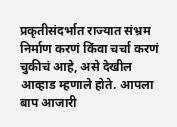प्रकृतीसंदर्भात राज्यात संभ्रम निर्माण करणं किंवा चर्चा करणं चुकीचं आहे, असे देखील आव्हाड म्हणाले होते. आपला बाप आजारी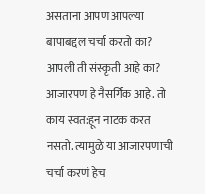असताना आपण आपल्या बापाबद्दल चर्चा करतो का? आपली ती संस्कृती आहे का? आजारपण हे नैसर्गिक आहे. तो काय स्वत:हून नाटक करत नसतो. त्यामुळे या आजारपणाची चर्चा करणं हेच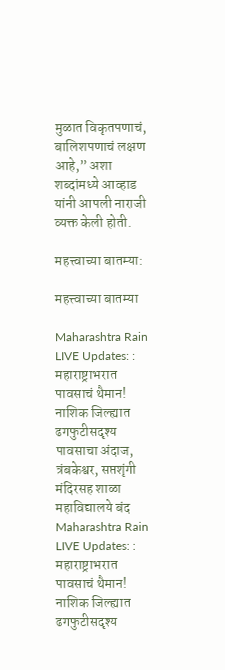मुळात विकृतपणाचं, बालिशपणाचं लक्षण आहे,” अशा शब्दांमध्ये आव्हाड यांनी आपली नाराजी व्यक्त केली होती.

महत्त्वाच्या बातम्या:

महत्त्वाच्या बातम्या

Maharashtra Rain LIVE Updates: : महाराष्ट्राभरात पावसाचं थैमान! नाशिक जिल्ह्यात ढगफुटीसदृश्य पावसाचा अंदाज, त्रंबकेश्वर, सप्तशृंगी मंदिरसह शाळा महाविद्यालये बंद
Maharashtra Rain LIVE Updates: : महाराष्ट्राभरात पावसाचं थैमान! नाशिक जिल्ह्यात ढगफुटीसदृश्य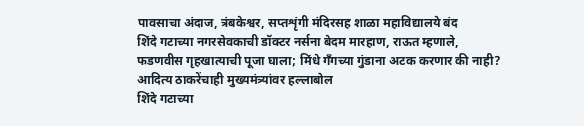पावसाचा अंदाज, त्रंबकेश्वर, सप्तशृंगी मंदिरसह शाळा महाविद्यालये बंद
शिंदे गटाच्या नगरसेवकाची डॉक्टर नर्सना बेदम मारहाण, राऊत म्हणाले, फडणवीस गृहखात्याची पूजा घाला; मिंधे गँगच्या गुंडाना अटक करणार की नाही? आदित्य ठाकरेंचाही मुख्यमंत्र्यांवर हल्लाबोल
शिंदे गटाच्या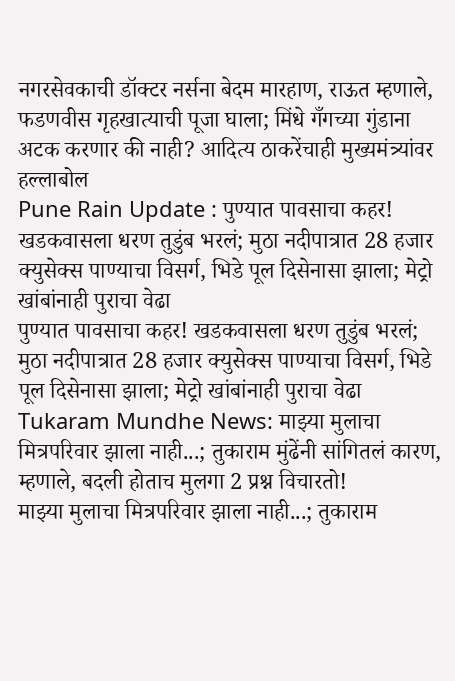नगरसेवकाची डॉक्टर नर्सना बेदम मारहाण, राऊत म्हणाले, फडणवीस गृहखात्याची पूजा घाला; मिंधे गँगच्या गुंडाना अटक करणार की नाही? आदित्य ठाकरेंचाही मुख्यमंत्र्यांवर हल्लाबोल
Pune Rain Update : पुण्यात पावसाचा कहर! खडकवासला धरण तुडुंब भरलं; मुठा नदीपात्रात 28 हजार क्युसेक्स पाण्याचा विसर्ग, भिडे पूल दिसेनासा झाला; मेट्रो खांबांनाही पुराचा वेढा
पुण्यात पावसाचा कहर! खडकवासला धरण तुडुंब भरलं; मुठा नदीपात्रात 28 हजार क्युसेक्स पाण्याचा विसर्ग, भिडे पूल दिसेनासा झाला; मेट्रो खांबांनाही पुराचा वेढा
Tukaram Mundhe News: माझ्या मुलाचा मित्रपरिवार झाला नाही...; तुकाराम मुंढेंनी सांगितलं कारण, म्हणाले, बदली होताच मुलगा 2 प्रश्न विचारतो!
माझ्या मुलाचा मित्रपरिवार झाला नाही...; तुकाराम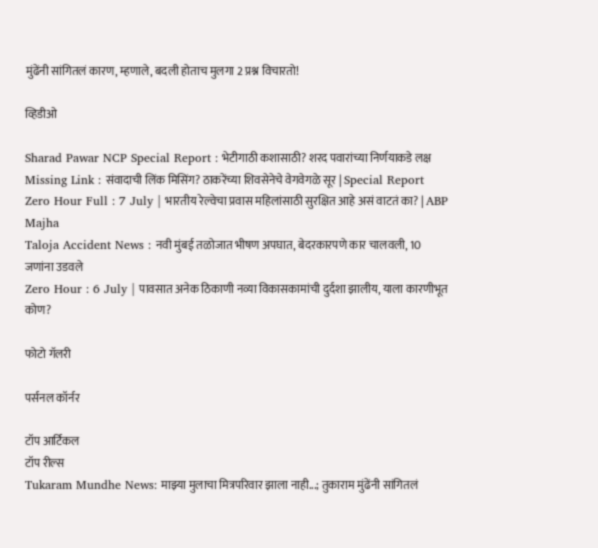मुंढेंनी सांगितलं कारण, म्हणाले, बदली होताच मुलगा 2 प्रश्न विचारतो!

व्हिडीओ

Sharad Pawar NCP Special Report : भेटीगाठी कशासाठी? शरद पवारांच्या निर्णयाकडे लक्ष
Missing Link : संवादाची लिंक मिसिंग? ठाकरेंच्या शिवसेनेचे वेगवेगळे सूर | Special Report
Zero Hour Full : 7 July | भारतीय रेल्वेचा प्रवास महिलांसाठी सुरक्षित आहे असं वाटतं का? | ABP Majha
Taloja Accident News : नवी मुंबई तळोजात भीषण अपघात, बेदरकारपणे कार चालवली, 10 जणांना उडवले
Zero Hour : 6 July | पावसात अनेक ठिकाणी नव्या विकासकामांची दुर्दशा झालीय, याला कारणीभूत कोण?

फोटो गॅलरी

पर्सनल कॉर्नर

टॉप आर्टिकल
टॉप रील्स
Tukaram Mundhe News: माझ्या मुलाचा मित्रपरिवार झाला नाही...; तुकाराम मुंढेंनी सांगितलं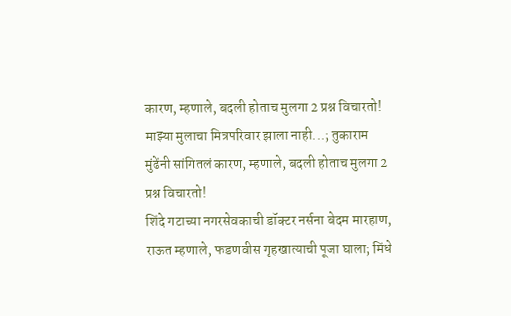कारण, म्हणाले, बदली होताच मुलगा 2 प्रश्न विचारतो!
माझ्या मुलाचा मित्रपरिवार झाला नाही...; तुकाराम मुंढेंनी सांगितलं कारण, म्हणाले, बदली होताच मुलगा 2 प्रश्न विचारतो!
शिंदे गटाच्या नगरसेवकाची डॉक्टर नर्सना बेदम मारहाण, राऊत म्हणाले, फडणवीस गृहखात्याची पूजा घाला; मिंधे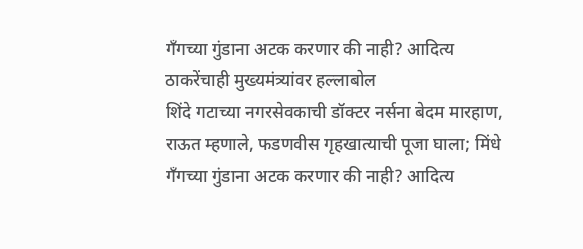गँगच्या गुंडाना अटक करणार की नाही? आदित्य ठाकरेंचाही मुख्यमंत्र्यांवर हल्लाबोल
शिंदे गटाच्या नगरसेवकाची डॉक्टर नर्सना बेदम मारहाण, राऊत म्हणाले, फडणवीस गृहखात्याची पूजा घाला; मिंधे गँगच्या गुंडाना अटक करणार की नाही? आदित्य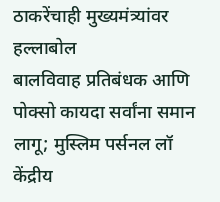ठाकरेंचाही मुख्यमंत्र्यांवर हल्लाबोल
बालविवाह प्रतिबंधक आणि पोक्सो कायदा सर्वांना समान लागू; मुस्लिम पर्सनल लॉ केंद्रीय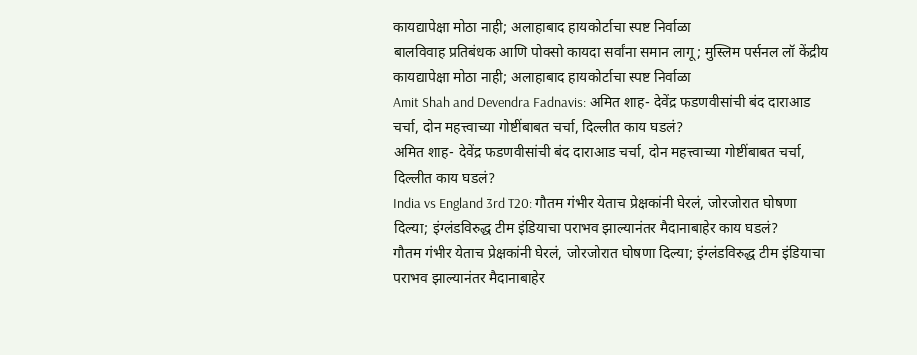कायद्यापेक्षा मोठा नाही; अलाहाबाद हायकोर्टाचा स्पष्ट निर्वाळा
बालविवाह प्रतिबंधक आणि पोक्सो कायदा सर्वांना समान लागू; मुस्लिम पर्सनल लॉ केंद्रीय कायद्यापेक्षा मोठा नाही; अलाहाबाद हायकोर्टाचा स्पष्ट निर्वाळा
Amit Shah and Devendra Fadnavis: अमित शाह- देवेंद्र फडणवीसांची बंद दाराआड चर्चा, दोन महत्त्वाच्या गोष्टींबाबत चर्चा, दिल्लीत काय घडलं?
अमित शाह- देवेंद्र फडणवीसांची बंद दाराआड चर्चा, दोन महत्त्वाच्या गोष्टींबाबत चर्चा, दिल्लीत काय घडलं?
India vs England 3rd T20: गौतम गंभीर येताच प्रेक्षकांनी घेरलं, जोरजोरात घोषणा दिल्या; इंग्लंडविरुद्ध टीम इंडियाचा पराभव झाल्यानंतर मैदानाबाहेर काय घडलं?
गौतम गंभीर येताच प्रेक्षकांनी घेरलं, जोरजोरात घोषणा दिल्या; इंग्लंडविरुद्ध टीम इंडियाचा पराभव झाल्यानंतर मैदानाबाहेर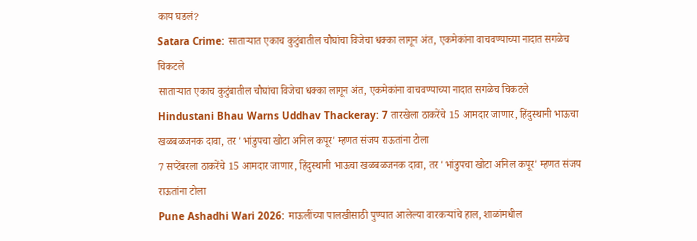काय घडलं?
Satara Crime: साताऱ्यात एकाच कुटुंबातील चौघांचा विजेचा धक्का लागून अंत, एकमेकांना वाचवण्याच्या नादात सगळेच चिकटले
साताऱ्यात एकाच कुटुंबातील चौघांचा विजेचा धक्का लागून अंत, एकमेकांना वाचवण्याच्या नादात सगळेच चिकटले
Hindustani Bhau Warns Uddhav Thackeray: 7 तारखेला ठाकरेंचे 15 आमदार जाणार, हिंदुस्थानी भाऊचा खळबळजनक दावा, तर 'भांडुपचा खोटा अनिल कपूर' म्हणत संजय राऊतांना टोला
7 सप्टेंबरला ठाकरेंचे 15 आमदार जाणार, हिंदुस्थानी भाऊचा खळबळजनक दावा, तर 'भांडुपचा खोटा अनिल कपूर' म्हणत संजय राऊतांना टोला
Pune Ashadhi Wari 2026: माऊलींच्या पालखीसाठी पुण्यात आलेल्या वारकऱ्यांचे हाल, शाळांमधील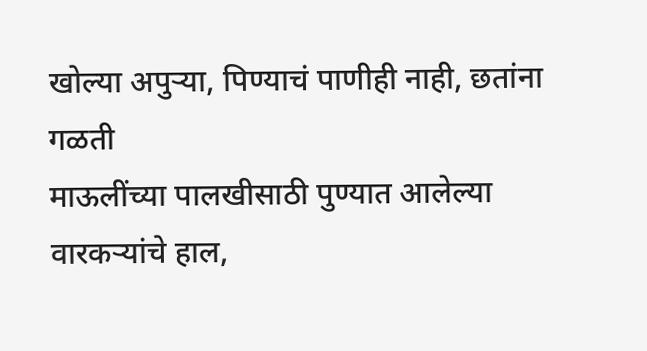खोल्या अपुऱ्या, पिण्याचं पाणीही नाही, छतांना गळती
माऊलींच्या पालखीसाठी पुण्यात आलेल्या वारकऱ्यांचे हाल,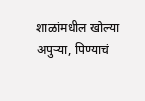शाळांमधील खोल्या अपुऱ्या, पिण्याचं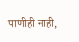पाणीही नाही,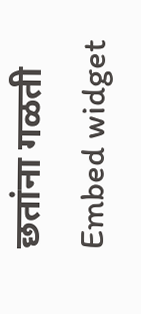छतांना गळती
Embed widget